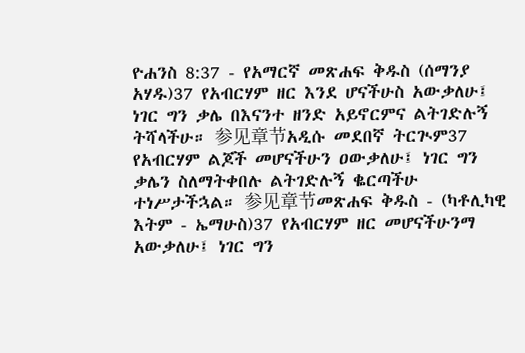ዮሐንስ 8:37 - የአማርኛ መጽሐፍ ቅዱስ (ሰማንያ አሃዱ)37 የአብርሃም ዘር እንደ ሆናችሁስ አውቃለሁ፤ ነገር ግን ቃሌ በእናንተ ዘንድ አይኖርምና ልትገድሉኝ ትሻላችሁ። 参见章节አዲሱ መደበኛ ትርጒም37 የአብርሃም ልጆች መሆናችሁን ዐውቃለሁ፤ ነገር ግን ቃሌን ስለማትቀበሉ ልትገድሉኝ ቈርጣችሁ ተነሥታችኋል። 参见章节መጽሐፍ ቅዱስ - (ካቶሊካዊ እትም - ኤማሁስ)37 የአብርሃም ዘር መሆናችሁንማ አውቃለሁ፤ ነገር ግን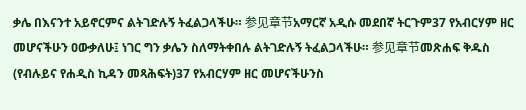ቃሌ በእናንተ አይኖርምና ልትገድሉኝ ትፈልጋላችሁ። 参见章节አማርኛ አዲሱ መደበኛ ትርጉም37 የአብርሃም ዘር መሆናችሁን ዐውቃለሁ፤ ነገር ግን ቃሌን ስለማትቀበሉ ልትገድሉኝ ትፈልጋላችሁ። 参见章节መጽሐፍ ቅዱስ (የብሉይና የሐዲስ ኪዳን መጻሕፍት)37 የአብርሃም ዘር መሆናችሁንስ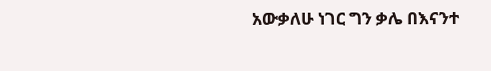አውቃለሁ ነገር ግን ቃሌ በእናንተ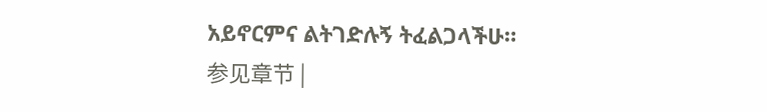አይኖርምና ልትገድሉኝ ትፈልጋላችሁ። 参见章节 |